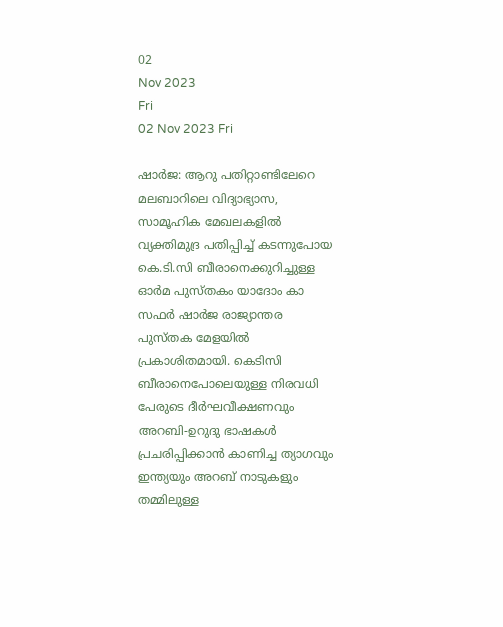02
Nov 2023
Fri
02 Nov 2023 Fri

ഷാർജ: ആറു പതിറ്റാണ്ടിലേറെ മലബാറിലെ വിദ്യാഭ്യാസ, സാമൂഹിക മേഖലകളിൽ വ്യക്തിമുദ്ര പതിപ്പിച്ച് കടന്നുപോയ കെ.ടി.സി ബീരാനെക്കുറിച്ചുള്ള ഓർമ പുസ്തകം യാദോം കാ സഫർ ഷാർജ രാജ്യാന്തര പുസ്തക മേളയിൽ പ്രകാശിതമായി. കെടിസി ബീരാനെപോലെയുള്ള നിരവധി പേരുടെ ദീർഘവീക്ഷണവും അറബി-ഉറുദു ഭാഷകൾ പ്രചരിപ്പിക്കാൻ കാണിച്ച ത്യാഗവും ഇന്ത്യയും അറബ് നാടുകളും തമ്മിലുള്ള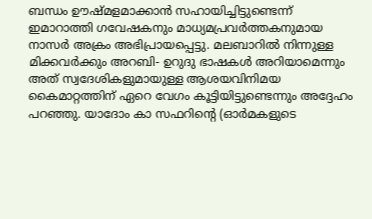ബന്ധം ഊഷ്‌മളമാക്കാൻ സഹായിച്ചിട്ടുണ്ടെന്ന് ഇമാറാത്തി ഗവേഷകനും മാധ്യമപ്രവർത്തകനുമായ നാസർ അക്രം അഭിപ്രായപ്പെട്ടു. മലബാറിൽ നിന്നുള്ള മിക്കവർക്കും അറബി- ഉറുദു ഭാഷകൾ അറിയാമെന്നും അത് സ്വദേശികളുമായുള്ള ആശയവിനിമയ കൈമാറ്റത്തിന് ഏറെ വേഗം കൂട്ടിയിട്ടുണ്ടെന്നും അദ്ദേഹം പറഞ്ഞു. യാദോം കാ സഫറിന്റെ (ഓർമകളുടെ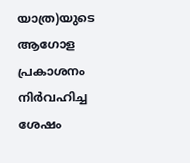യാത്ര)യുടെ ആഗോള പ്രകാശനം നിർവഹിച്ച ശേഷം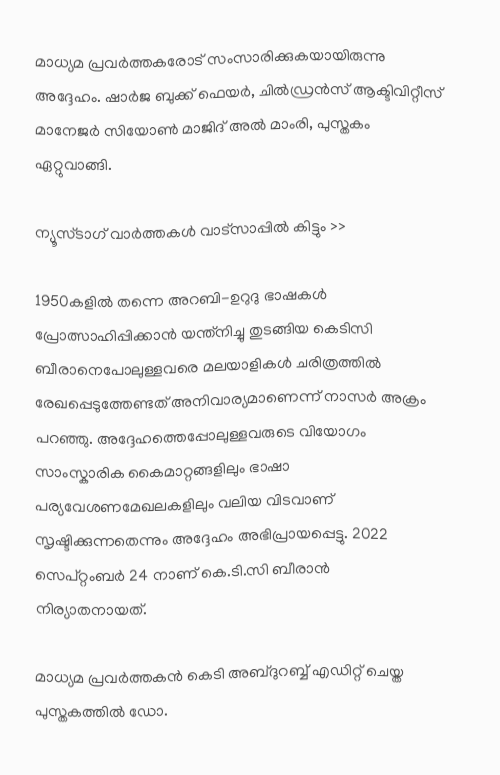മാധ്യമ പ്രവർത്തകരോട് സംസാരിക്കുകയായിരുന്നു അദ്ദേഹം. ഷാർജ ബുക്ക് ഫെയർ, ചിൽഡ്രൻസ് ആക്ടിവിറ്റീസ് മാനേജർ സിയോൺ മാജിദ് അൽ മാംരി, പുസ്തകം ഏറ്റുവാങ്ങി.

ന്യൂസ്ടാഗ് വാര്‍ത്തകള്‍ വാട്‌സാപ്പില്‍ കിട്ടും >>

1950കളിൽ തന്നെ അറബി-ഉറുദു ഭാഷകൾ പ്രോത്സാഹിപ്പിക്കാൻ യന്ത്‌നിച്ചു തുടങ്ങിയ കെടിസി ബീരാനെപോലുള്ളവരെ മലയാളികൾ ചരിത്രത്തിൽ രേഖപ്പെടുത്തേണ്ടത് അനിവാര്യമാണെന്ന് നാസർ അക്രം പറഞ്ഞു. അദ്ദേഹത്തെപ്പോലുള്ളവരുടെ വിയോഗം സാംസ്കാരിക കൈമാറ്റങ്ങളിലും ഭാഷാ പര്യവേശണമേഖലകളിലും വലിയ വിടവാണ് സൃഷ്ടിക്കുന്നതെന്നും അദ്ദേഹം അഭിപ്രായപ്പെട്ടു. 2022 സെപ്റ്റംബർ 24 നാണ് കെ.ടി.സി ബീരാൻ നിര്യാതനായത്.

മാധ്യമ പ്രവർത്തകൻ കെടി അബ്ദുറബ്ബ് എഡിറ്റ് ചെയ്ത പുസ്തകത്തിൽ ഡോ.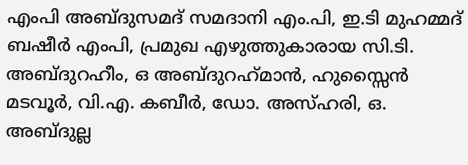എംപി അബ്ദുസമദ് സമദാനി എം.പി, ഇ.ടി മുഹമ്മദ് ബഷീർ എംപി, പ്രമുഖ എഴുത്തുകാരായ സി.ടി. അബ്ദുറഹീം, ഒ അബ്ദുറഹ്‍മാൻ, ഹുസ്സൈൻ മടവൂർ, വി.എ. കബീർ, ഡോ. അസ്ഹരി, ഒ. അബ്ദുല്ല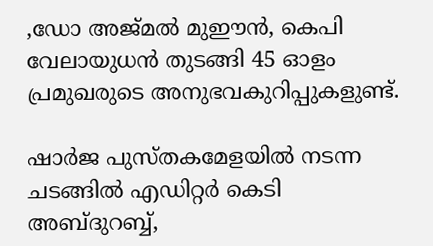,ഡോ അജ്മൽ മുഈൻ, കെപി വേലായുധൻ തുടങ്ങി 45 ഓളം പ്രമുഖരുടെ അനുഭവകുറിപ്പുകളുണ്ട്.

ഷാർജ പുസ്തകമേളയിൽ നടന്ന ചടങ്ങിൽ എഡിറ്റർ കെടി അബ്ദുറബ്ബ്,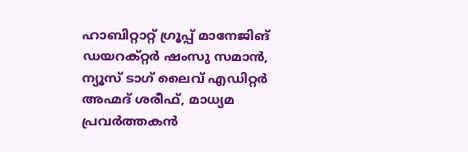ഹാബിറ്റാറ്റ് ഗ്രൂപ്പ് മാനേജിങ് ഡയറക്റ്റർ ഷംസു സമാൻ, ന്യൂസ് ടാഗ് ലൈവ് എഡിറ്റർ അഹ്മദ് ശരീഫ്, മാധ്യമ പ്രവർത്തകൻ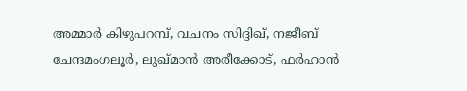അമ്മാർ കിഴുപറമ്പ്, വചനം സിദ്ദിഖ്, നജീബ് ചേന്ദമംഗലൂർ, ലുഖ്‌മാൻ അരീക്കോട്, ഫർഹാൻ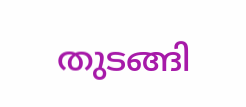തുടങ്ങി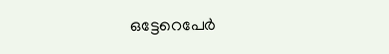ഒട്ടേറെപേർ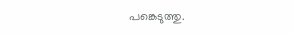പങ്കെടുത്തു.